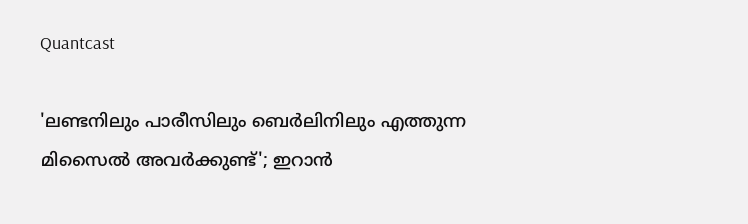Quantcast

'ലണ്ടനിലും പാരീസിലും ബെര്‍ലിനിലും എത്തുന്ന മിസൈല്‍ അവര്‍ക്കുണ്ട്'; ഇറാന്‍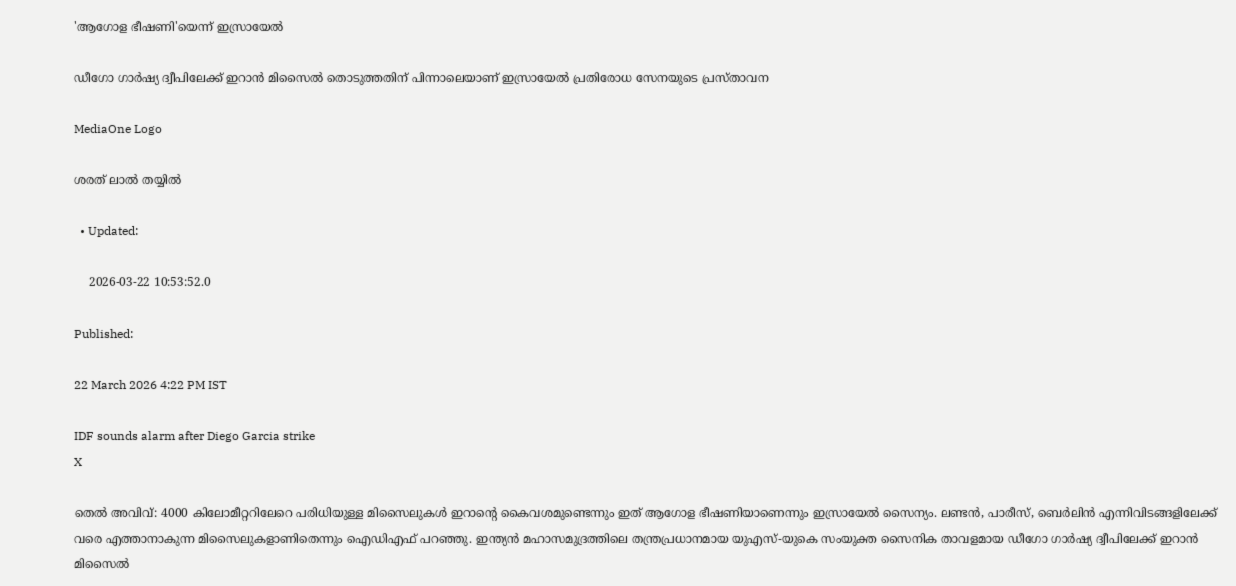'ആഗോള ഭീഷണി'യെന്ന് ഇസ്രായേല്‍

ഡീഗോ ഗാര്‍ഷ്യ ദ്വീപിലേക്ക് ഇറാന്‍ മിസൈല്‍ തൊടുത്തതിന് പിന്നാലെയാണ് ഇസ്രായേല്‍ പ്രതിരോധ സേനയുടെ പ്രസ്താവന

MediaOne Logo

ശരത് ലാൽ തയ്യിൽ

  • Updated:

    2026-03-22 10:53:52.0

Published:

22 March 2026 4:22 PM IST

IDF sounds alarm after Diego Garcia strike
X

തെല്‍ അവിവ്: 4000 കിലോമീറ്ററിലേറെ പരിധിയുള്ള മിസൈലുകള്‍ ഇറാന്റെ കൈവശമുണ്ടെന്നും ഇത് ആഗോള ഭീഷണിയാണെന്നും ഇസ്രായേല്‍ സൈന്യം. ലണ്ടന്‍, പാരീസ്, ബെര്‍ലിന്‍ എന്നിവിടങ്ങളിലേക്ക് വരെ എത്താനാകുന്ന മിസൈലുകളാണിതെന്നും ഐഡിഎഫ് പറഞ്ഞു. ഇന്ത്യന്‍ മഹാസമുദ്രത്തിലെ തന്ത്രപ്രധാനമായ യുഎസ്-യുകെ സംയുക്ത സൈനിക താവളമായ ഡീഗോ ഗാര്‍ഷ്യ ദ്വീപിലേക്ക് ഇറാന്‍ മിസൈല്‍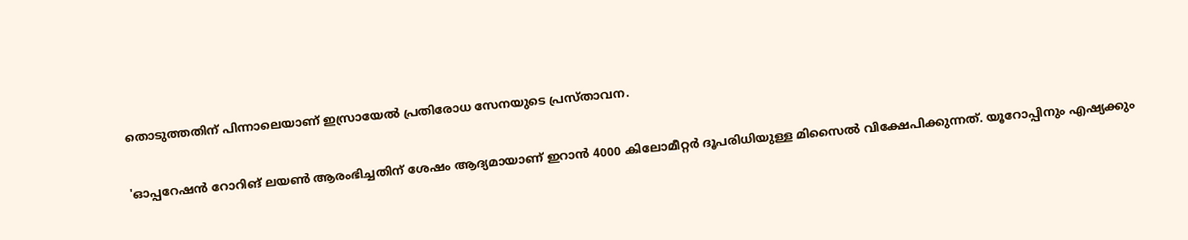തൊടുത്തതിന് പിന്നാലെയാണ് ഇസ്രായേല്‍ പ്രതിരോധ സേനയുടെ പ്രസ്താവന.

'ഓപ്പറേഷന്‍ റോറിങ് ലയണ്‍ ആരംഭിച്ചതിന് ശേഷം ആദ്യമായാണ് ഇറാന്‍ 4000 കിലോമീറ്റര്‍ ദൂപരിധിയുള്ള മിസൈല്‍ വിക്ഷേപിക്കുന്നത്. യൂറോപ്പിനും എഷ്യക്കും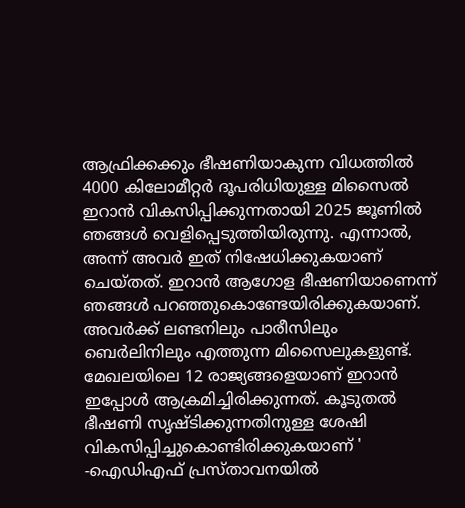ആഫ്രിക്കക്കും ഭീഷണിയാകുന്ന വിധത്തില്‍ 4000 കിലോമീറ്റര്‍ ദൂപരിധിയുള്ള മിസൈല്‍ ഇറാന്‍ വികസിപ്പിക്കുന്നതായി 2025 ജൂണില്‍ ഞങ്ങള്‍ വെളിപ്പെടുത്തിയിരുന്നു. എന്നാല്‍, അന്ന് അവര്‍ ഇത് നിഷേധിക്കുകയാണ് ചെയ്തത്. ഇറാന്‍ ആഗോള ഭീഷണിയാണെന്ന് ഞങ്ങള്‍ പറഞ്ഞുകൊണ്ടേയിരിക്കുകയാണ്. അവര്‍ക്ക് ലണ്ടനിലും പാരീസിലും ബെര്‍ലിനിലും എത്തുന്ന മിസൈലുകളുണ്ട്. മേഖലയിലെ 12 രാജ്യങ്ങളെയാണ് ഇറാന്‍ ഇപ്പോള്‍ ആക്രമിച്ചിരിക്കുന്നത്. കൂടുതല്‍ ഭീഷണി സൃഷ്ടിക്കുന്നതിനുള്ള ശേഷി വികസിപ്പിച്ചുകൊണ്ടിരിക്കുകയാണ് ' -ഐഡിഎഫ് പ്രസ്താവനയില്‍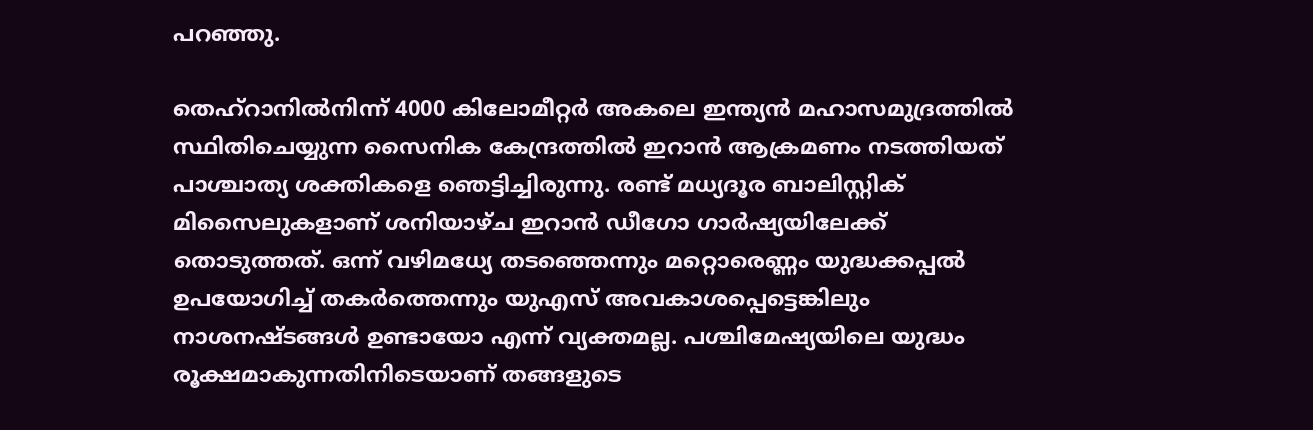പറഞ്ഞു.

തെഹ്‌റാനില്‍നിന്ന് 4000 കിലോമീറ്റര്‍ അകലെ ഇന്ത്യന്‍ മഹാസമുദ്രത്തില്‍ സ്ഥിതിചെയ്യുന്ന സൈനിക കേന്ദ്രത്തില്‍ ഇറാന്‍ ആക്രമണം നടത്തിയത് പാശ്ചാത്യ ശക്തികളെ ഞെട്ടിച്ചിരുന്നു. രണ്ട് മധ്യദൂര ബാലിസ്റ്റിക് മിസൈലുകളാണ് ശനിയാഴ്ച ഇറാന്‍ ഡീഗോ ഗാര്‍ഷ്യയിലേക്ക് തൊടുത്തത്. ഒന്ന് വഴിമധ്യേ തടഞ്ഞെന്നും മറ്റൊരെണ്ണം യുദ്ധക്കപ്പല്‍ ഉപയോഗിച്ച് തകര്‍ത്തെന്നും യുഎസ് അവകാശപ്പെട്ടെങ്കിലും നാശനഷ്ടങ്ങള്‍ ഉണ്ടായോ എന്ന് വ്യക്തമല്ല. പശ്ചിമേഷ്യയിലെ യുദ്ധം രൂക്ഷമാകുന്നതിനിടെയാണ് തങ്ങളുടെ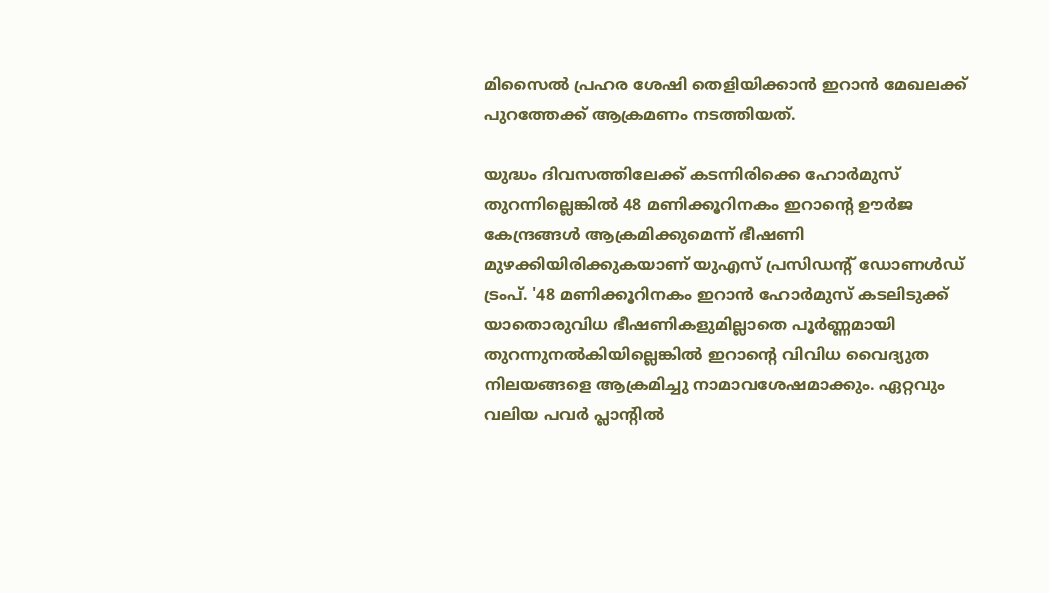മിസൈല്‍ പ്രഹര ശേഷി തെളിയിക്കാന്‍ ഇറാന്‍ മേഖലക്ക് പുറത്തേക്ക് ആക്രമണം നടത്തിയത്.

യുദ്ധം ദിവസത്തിലേക്ക് കടന്നിരിക്കെ ഹോര്‍മുസ് തുറന്നില്ലെങ്കില്‍ 48 മണിക്കൂറിനകം ഇറാന്റെ ഊര്‍ജ കേന്ദ്രങ്ങള്‍ ആക്രമിക്കുമെന്ന് ഭീഷണി മുഴക്കിയിരിക്കുകയാണ് യുഎസ് പ്രസിഡന്റ് ഡോണള്‍ഡ് ട്രംപ്. '48 മണിക്കൂറിനകം ഇറാന്‍ ഹോര്‍മുസ് കടലിടുക്ക് യാതൊരുവിധ ഭീഷണികളുമില്ലാതെ പൂര്‍ണ്ണമായി തുറന്നുനല്‍കിയില്ലെങ്കില്‍ ഇറാന്റെ വിവിധ വൈദ്യുത നിലയങ്ങളെ ആക്രമിച്ചു നാമാവശേഷമാക്കും. ഏറ്റവും വലിയ പവര്‍ പ്ലാന്റില്‍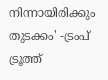നിന്നായിരിക്കും തുടക്കം' -ട്രംപ് ട്രൂത്ത്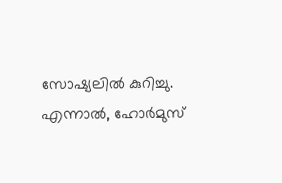സോഷ്യലില്‍ കുറിച്ചു. എന്നാല്‍, ഹോര്‍മുസ്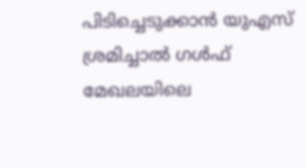പിടിച്ചെടുക്കാന്‍ യുഎസ് ശ്രമിച്ചാല്‍ ഗള്‍ഫ് മേഖലയിലെ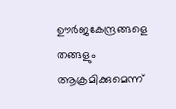ഊര്‍ജകേന്ദ്രങ്ങളെ തങ്ങളും ആക്രമിക്കുമെന്ന്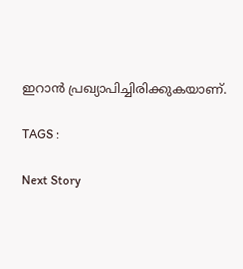ഇറാന്‍ പ്രഖ്യാപിച്ചിരിക്കുകയാണ്.

TAGS :

Next Story